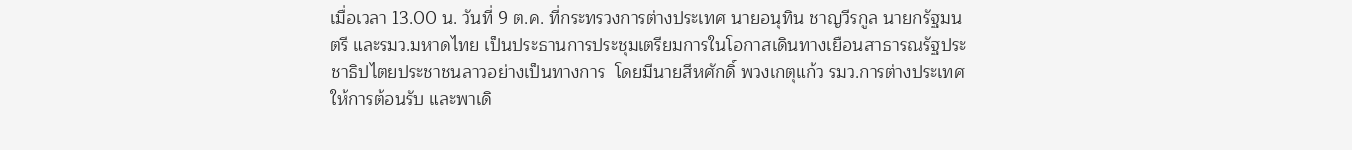เมื่อเวลา 13.00 น. วันที่ 9 ต.ค. ที่กระทรวงการต่างประเทศ นายอนุทิน ชาญวีรกูล นายกรัฐมนตรี และรมว.มหาดไทย เป็นประธานการประชุมเตรียมการในโอกาสเดินทางเยือนสาธารณรัฐประชาธิปไตยประชาชนลาวอย่างเป็นทางการ  โดยมีนายสีหศักดิ์ พวงเกตุแก้ว รมว.การต่างประเทศ ให้การต้อนรับ และพาเดิ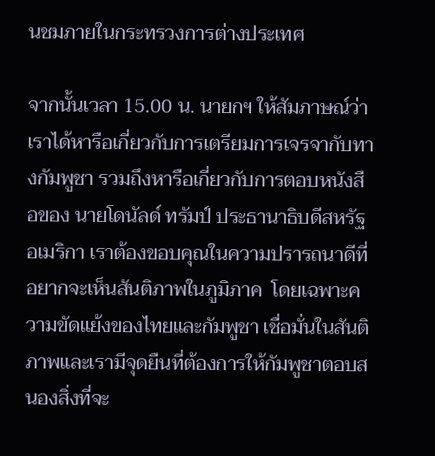นชมภายในกระทรวงการต่างประเทศ

จากนั้นเวลา 15.00 น. นายกฯ ให้สัมภาษณ์ว่า เราได้หารือเกี่ยวกับการเตรียมการเจรจากับทางกัมพูชา รวมถึงหารือเกี่ยวกับการตอบหนังสือของ นายโดนัลด์ ทรัมป์ ประธานาธิบดีสหรัฐอเมริกา เราต้องขอบคุณในความปรารถนาดีที่อยากจะเห็นสันติภาพในภูมิภาค  โดยเฉพาะความขัดแย้งของไทยและกัมพูชา เชื่อมั่นในสันติภาพและเรามีจุดยืนที่ต้องการให้กัมพูชาตอบสนองสิ่งที่จะ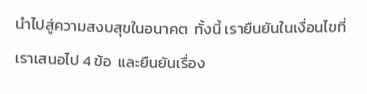นำไปสู่ความสงบสุขในอนาคต  ทั้งนี้ เรายืนยันในเงื่อนไขที่เราเสนอไป 4 ข้อ  และยืนยันเรื่อง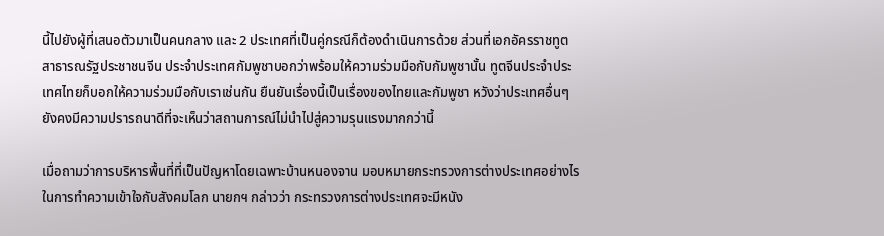นี้ไปยังผู้ที่เสนอตัวมาเป็นคนกลาง และ 2 ประเทศที่เป็นคู่กรณีก็ต้องดำเนินการด้วย ส่วนที่เอกอัครราชทูตสาธารณรัฐประชาชนจีน ประจำประเทศกัมพูชาบอกว่าพร้อมให้ความร่วมมือกับกัมพูชานั้น ทูตจีนประจำประเทศไทยก็บอกให้ความร่วมมือกับเราเช่นกัน ยืนยันเรื่องนี้เป็นเรื่องของไทยและกัมพูชา หวังว่าประเทศอื่นๆ ยังคงมีความปรารถนาดีที่จะเห็นว่าสถานการณ์ไม่นำไปสู่ความรุนแรงมากกว่านี้

เมื่อถามว่าการบริหารพื้นที่ที่เป็นปัญหาโดยเฉพาะบ้านหนองจาน มอบหมายกระทรวงการต่างประเทศอย่างไรในการทำความเข้าใจกับสังคมโลก นายกฯ กล่าวว่า กระทรวงการต่างประเทศจะมีหนัง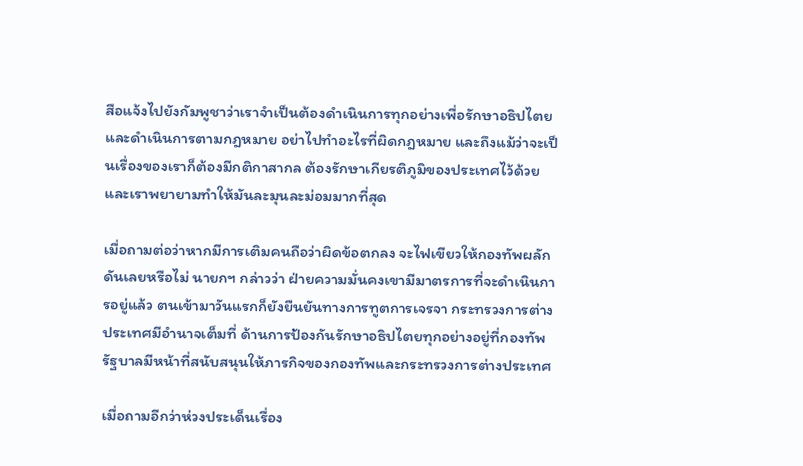สือแจ้งไปยังกัมพูชาว่าเราจำเป็นต้องดำเนินการทุกอย่างเพื่อรักษาอธิปไตย และดำเนินการตามกฎหมาย อย่าไปทำอะไรที่ผิดกฎหมาย และถึงแม้ว่าจะเป็นเรื่องของเราก็ต้องมีกติกาสากล ต้องรักษาเกียรติภูมิของประเทศไว้ด้วย และเราพยายามทำให้มันละมุนละม่อมมากที่สุด

เมื่อถามต่อว่าหากมีการเติมคนถือว่าผิดข้อตกลง จะไฟเขียวให้กองทัพผลักดันเลยหรือไม่ นายกฯ กล่าวว่า ฝ่ายความมั่นคงเขามีมาตรการที่จะดำเนินการอยู่แล้ว ตนเข้ามาวันแรกก็ยังยืนยันทางการทูตการเจรจา กระทรวงการต่างประเทศมีอำนาจเต็มที่ ด้านการป้องกันรักษาอธิปไตยทุกอย่างอยู่ที่กองทัพ รัฐบาลมีหน้าที่สนับสนุนให้ภารกิจของกองทัพและกระทรวงการต่างประเทศ

เมื่อถามอีกว่าห่วงประเด็นเรื่อง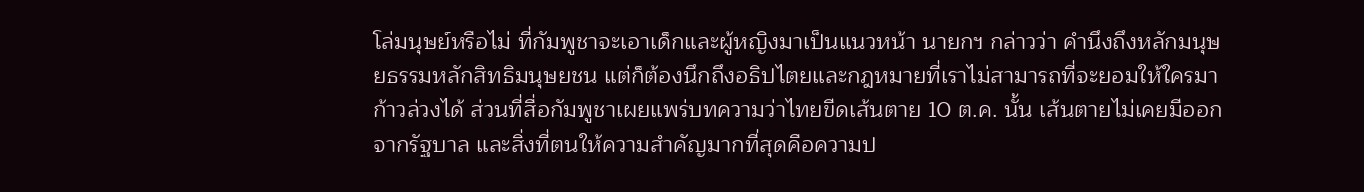โล่มนุษย์หรือไม่ ที่กัมพูชาจะเอาเด็กและผู้หญิงมาเป็นแนวหน้า นายกฯ กล่าวว่า คำนึงถึงหลักมนุษยธรรมหลักสิทธิมนุษยชน แต่ก็ต้องนึกถึงอธิปไตยและกฎหมายที่เราไม่สามารถที่จะยอมให้ใครมาก้าวล่วงได้ ส่วนที่สื่อกัมพูชาเผยแพร่บทความว่าไทยขีดเส้นตาย 10 ต.ค. นั้น เส้นตายไม่เคยมีออกจากรัฐบาล และสิ่งที่ตนให้ความสำคัญมากที่สุดคือความป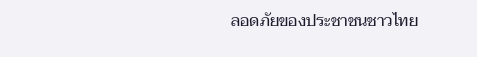ลอดภัยของประชาชนชาวไทย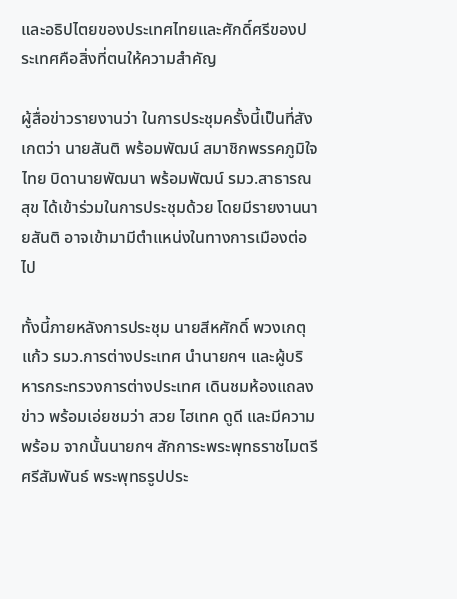และอธิปไตยของประเทศไทยและศักดิ์ศรีของประเทศคือสิ่งที่ตนให้ความสำคัญ

ผู้สื่อข่าวรายงานว่า ในการประชุมครั้งนี้เป็นที่สังเกตว่า นายสันติ พร้อมพัฒน์ สมาชิกพรรคภูมิใจไทย บิดานายพัฒนา พร้อมพัฒน์ รมว.สาธารณสุข ได้เข้าร่วมในการประชุมด้วย โดยมีรายงานนายสันติ อาจเข้ามามีตำแหน่งในทางการเมืองต่อไป

ทั้งนี้ภายหลังการประชุม นายสีหศักดิ์ พวงเกตุแก้ว รมว.การต่างประเทศ นำนายกฯ และผู้บริหารกระทรวงการต่างประเทศ เดินชมห้องแถลงข่าว พร้อมเอ่ยชมว่า สวย ไฮเทค ดูดี และมีความพร้อม จากนั้นนายกฯ สักการะพระพุทธราชไมตรีศรีสัมพันธ์ พระพุทธรูปประ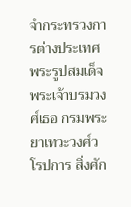จำกระทรวงการต่างประเทศ พระรูปสมเด็จพระเจ้าบรมวงศ์เธอ กรมพระยาเทวะวงศ์วโรปการ สิ่งศัก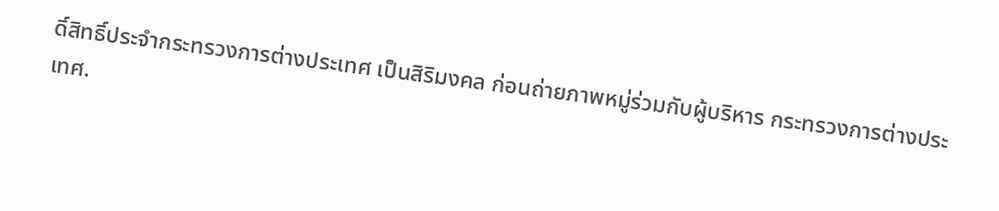ดิ์สิทธิ์ประจำกระทรวงการต่างประเทศ เป็นสิริมงคล ก่อนถ่ายภาพหมู่ร่วมกับผู้บริหาร กระทรวงการต่างประเทศ.